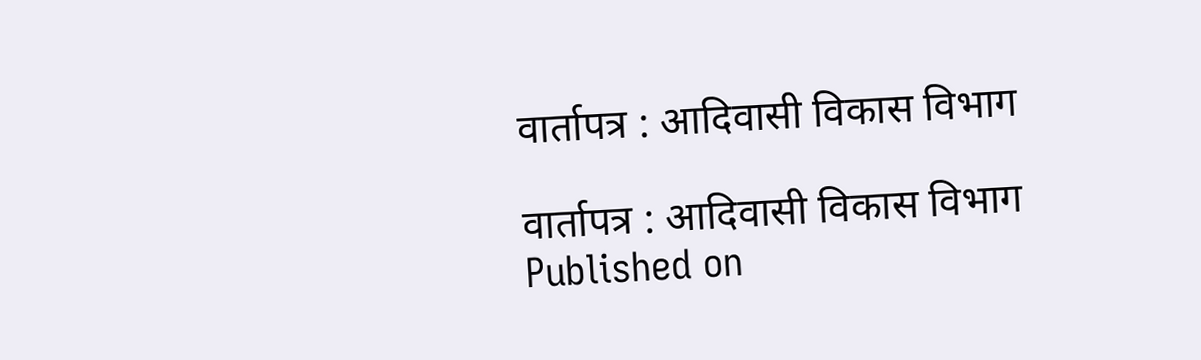वार्तापत्र : आदिवासी विकास विभाग

वार्तापत्र : आदिवासी विकास विभाग
Published on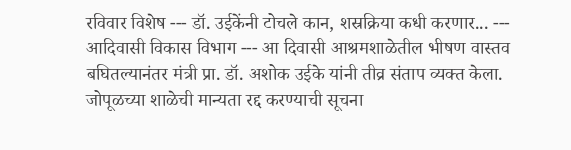रविवार विशेष --- डॉ. उईकेंनी टोचले कान, शस्रक्रिया कधी करणार... --- आदिवासी विकास विभाग --- आ दिवासी आश्रमशाळेतील भीषण वास्तव बघितल्यानंतर मंत्री प्रा. डॉ. अशोक उईके यांनी तीव्र संताप व्यक्त केला. जोपूळच्या शाळेची मान्यता रद्द करण्याची सूचना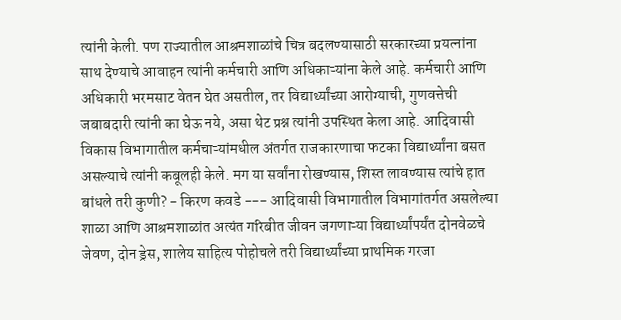त्यांनी केली. पण राज्यातील आश्रमशाळांचे चित्र बदलण्यासाठी सरकारच्या प्रयत्नांना साथ देण्याचे आवाहन त्यांनी कर्मचारी आणि अधिकाऱ्यांना केले आहे. कर्मचारी आणि अधिकारी भरमसाट वेतन घेत असतील, तर विद्यार्थ्यांच्या आरोग्याची, गुणवत्तेची जबाबदारी त्यांनी का घेऊ नये, असा थेट प्रश्न त्यांनी उपस्थित केला आहे. आदिवासी विकास विभागातील कर्मचाऱ्यांमधील अंतर्गत राजकारणाचा फटका विद्यार्थ्यांना बसत असल्याचे त्यांनी कबूलही केले. मग या सर्वांना रोखण्यास, शिस्त लावण्यास त्यांचे हात बांधले तरी कुणी? - किरण कवडे --- आदिवासी विभागातील विभागांतर्गत असलेल्या शाळा आणि आश्रमशाळांत अत्यंत गरिबीत जीवन जगणाऱ्या विद्यार्थ्यांपर्यंत दोनवेळचे जेवण, दोन ड्रेस, शालेय साहित्य पोहोचले तरी विद्यार्थ्यांच्या प्राथमिक गरजा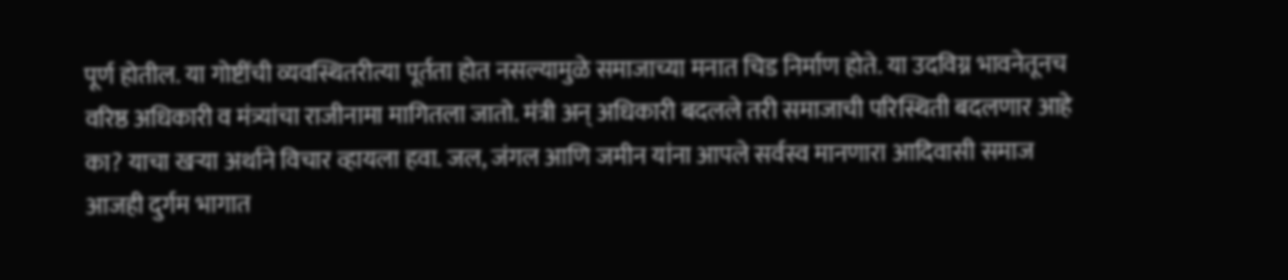पूर्ण होतील. या गोष्टींची व्यवस्थितरीत्या पूर्तता होत नसल्यामुळे समाजाच्या मनात चिड निर्माण होते. या उदविग्न भावनेतूनच वरिष्ठ अधिकारी व मंत्र्यांचा राजीनामा मागितला जातो. मंत्री अन् अधिकारी बदलले तरी समाजाची परिस्थिती बदलणार आहे का? याचा खऱ्या अर्थाने विचार व्हायला हवा. जल, जंगल आणि जमीन यांना आपले सर्वस्व मानणारा आदिवासी समाज आजही दुर्गम भागात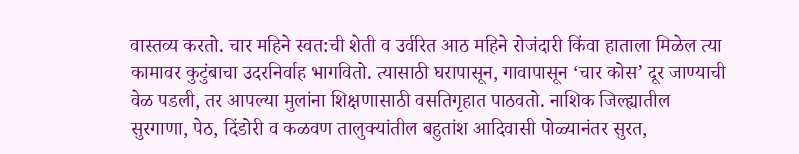वास्तव्य करतो. चार महिने स्वत:ची शेती व उर्वरित आठ महिने रोजंदारी किंवा हाताला मिळेल त्या कामावर कुटुंबाचा उदरनिर्वाह भागवितो. त्यासाठी घरापासून, गावापासून ‘चार कोस’ दूर जाण्याची वेळ पडली, तर आपल्या मुलांना शिक्षणासाठी वसतिगृहात पाठवतो. नाशिक जिल्ह्यातील सुरगाणा, पेठ, दिंडोरी व कळवण तालुक्यांतील बहुतांश आदिवासी पोळ्यानंतर सुरत,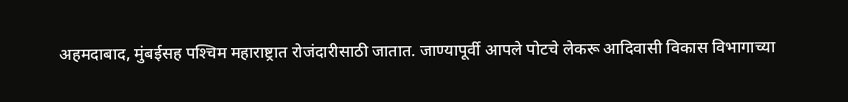अहमदाबाद, मुंबईसह पश्‍चिम महाराष्ट्रात रोजंदारीसाठी जातात. जाण्यापूर्वी आपले पोटचे लेकरू आदिवासी विकास विभागाच्या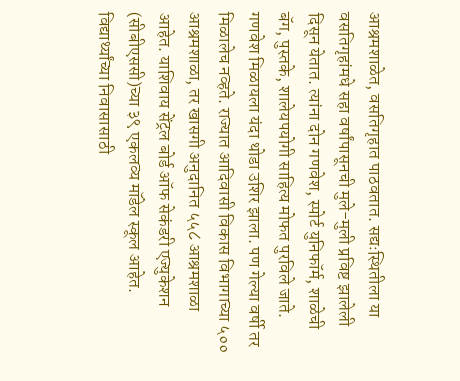आश्रमशाळेत, वसतिगृहात पाठवतात. सद्यःस्थितीला या वसतिगृहांमधे सहा वर्षांपासूनची मुले-मुली प्रविष्ट झालेली दिसून येतात. त्यांना दोन गणवेश, स्पोर्ट युनिफॉर्म, शाळेची बॅग, पुस्तके, शालेयपयोगी साहित्य मोफत पुरविले जाते. गणवेश मिळायला यंदा थोडा उशिर झाला. पण गेल्या वर्षी तर मिळालेच नव्हते. राज्यात आदिवासी विकास विभागाच्या ५०० आश्रमशाळा, तर खासगी अनुदानित ५५८ आश्रमशाळा आहेत. याशिवाय सेंट्रल बोर्ड ऑफ सेकंडरी एज्युकेशन (सीबीएससी)च्या ३९ एकलव्य मॉडेल स्कूल आहेत. विद्यार्थ्यांच्या निवासासाठी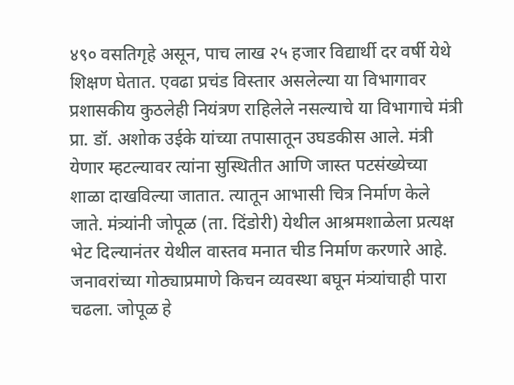४९० वसतिगृहे असून, पाच लाख २५ हजार विद्यार्थी दर वर्षी येथे शिक्षण घेतात. एवढा प्रचंड विस्तार असलेल्या या विभागावर प्रशासकीय कुठलेही नियंत्रण राहिलेले नसल्याचे या विभागाचे मंत्री प्रा. डॉ. अशोक उईके यांच्या तपासातून उघडकीस आले. मंत्री येणार म्हटल्यावर त्यांना सुस्थितीत आणि जास्त पटसंख्येच्या शाळा दाखविल्या जातात. त्यातून आभासी चित्र निर्माण केले जाते. मंत्र्यांनी जोपूळ (ता. दिंडोरी) येथील आश्रमशाळेला प्रत्यक्ष भेट दिल्यानंतर येथील वास्तव मनात चीड निर्माण करणारे आहे. जनावरांच्या गोठ्याप्रमाणे किचन व्यवस्था बघून मंत्र्यांचाही पारा चढला. जोपूळ हे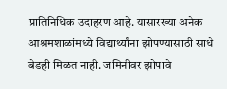प्रातिनिधिक उदाहरण आहे. यासारख्या अनेक आश्रमशाळांमध्ये विद्यार्थ्यांना झोपण्यासाठी साधे बेडही मिळत नाही. जमिनीवर झोपावे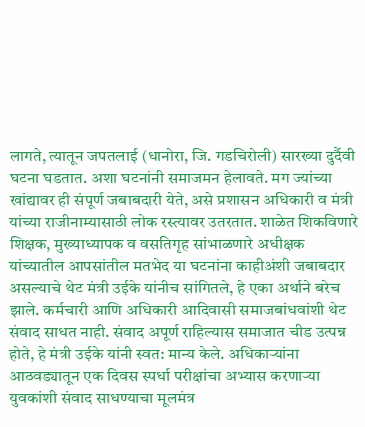लागते, त्यातून जपतलाई (धानोरा, जि. गडचिरोली) सारख्या दुर्दैवी घटना घडतात. अशा घटनांनी समाजमन हेलावते. मग ज्यांच्या खांद्यावर ही संपूर्ण जबाबदारी येते, असे प्रशासन अधिकारी व मंत्री यांच्या राजीनाम्यासाठी लोक रस्त्यावर उतरतात. शाळेत शिकविणारे शिक्षक, मुख्याध्यापक व वसतिगृह सांभाळणारे अधीक्षक यांच्यातील आपसांतील मतभेद या घटनांना काहीअंशी जबाबदार असल्याचे थेट मंत्री उईके यांनीच सांगितले, हे एका अर्थाने बरेच झाले. कर्मचारी आणि अधिकारी आदिवासी समाजबांधवांशी थेट संवाद साधत नाही. संवाद अपूर्ण राहिल्यास समाजात चीड उत्पन्न होते, हे मंत्री उईके यांनी स्वत: मान्य केले. अधिकाऱ्यांना आठवड्यातून एक दिवस स्पर्धा परीक्षांचा अभ्यास करणाऱ्या युवकांशी संवाद साधण्याचा मूलमंत्र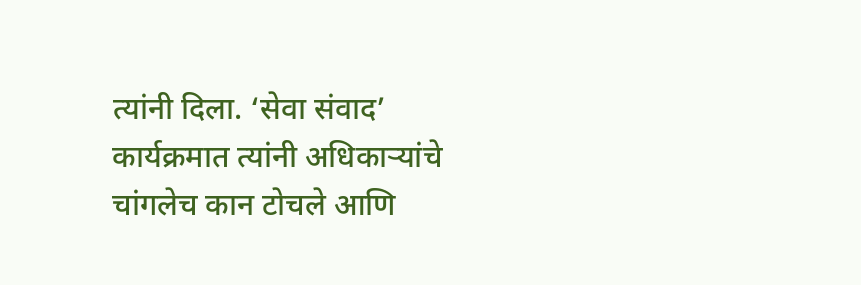त्यांनी दिला. ‘सेवा संवाद’ कार्यक्रमात त्यांनी अधिकाऱ्यांचे चांगलेच कान टोचले आणि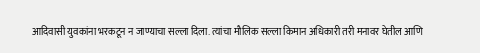आदिवासी युवकांना भरकटून न जाण्याचा सल्ला दिला. त्यांचा मौलिक सल्ला किमान अधिकारी तरी मनावर घेतील आणि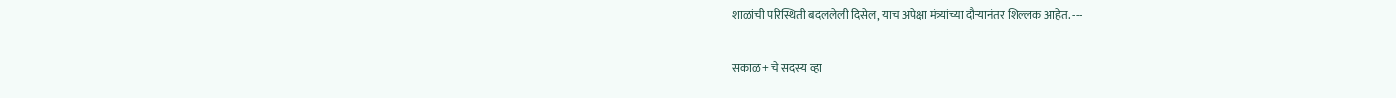शाळांची परिस्थिती बदललेली दिसेल, याच अपेक्षा मंत्र्यांच्या दौऱ्यानंतर शिल्लक आहेत. ---

सकाळ+ चे सदस्य व्हा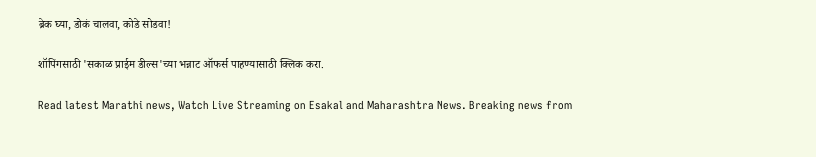ब्रेक घ्या, डोकं चालवा, कोडे सोडवा!

शॉपिंगसाठी 'सकाळ प्राईम डील्स'च्या भन्नाट ऑफर्स पाहण्यासाठी क्लिक करा.

Read latest Marathi news, Watch Live Streaming on Esakal and Maharashtra News. Breaking news from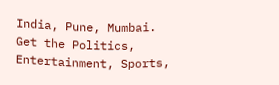India, Pune, Mumbai. Get the Politics, Entertainment, Sports,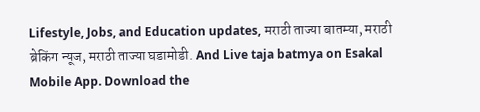Lifestyle, Jobs, and Education updates, मराठी ताज्या बातम्या, मराठी ब्रेकिंग न्यूज, मराठी ताज्या घडामोडी. And Live taja batmya on Esakal Mobile App. Download the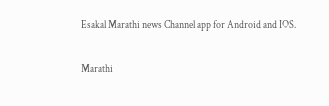Esakal Marathi news Channel app for Android and IOS.

Marathi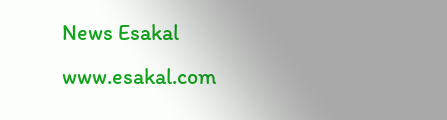News Esakal
www.esakal.com